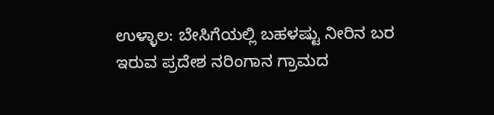ಉಳ್ಳಾಲ: ಬೇಸಿಗೆಯಲ್ಲಿ ಬಹಳಷ್ಟು ನೀರಿನ ಬರ ಇರುವ ಪ್ರದೇಶ ನರಿಂಗಾನ ಗ್ರಾಮದ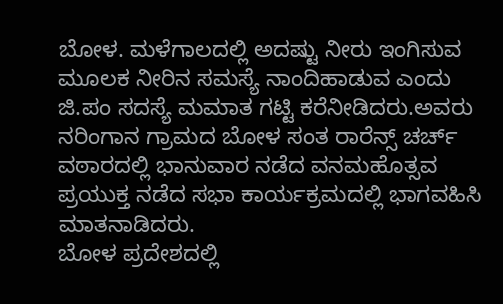ಬೋಳ. ಮಳೆಗಾಲದಲ್ಲಿ ಅದಷ್ಟು ನೀರು ಇಂಗಿಸುವ ಮೂಲಕ ನೀರಿನ ಸಮಸ್ಯೆ ನಾಂದಿಹಾಡುವ ಎಂದು ಜಿ.ಪಂ ಸದಸ್ಯೆ ಮಮಾತ ಗಟ್ಟಿ ಕರೆನೀಡಿದರು.ಅವರು ನರಿಂಗಾನ ಗ್ರಾಮದ ಬೋಳ ಸಂತ ರಾರೆನ್ಸ್ ಚರ್ಚ್ ವಠಾರದಲ್ಲಿ ಭಾನುವಾರ ನಡೆದ ವನಮಹೊತ್ಸವ ಪ್ರಯುಕ್ತ ನಡೆದ ಸಭಾ ಕಾರ್ಯಕ್ರಮದಲ್ಲಿ ಭಾಗವಹಿಸಿ ಮಾತನಾಡಿದರು.
ಬೋಳ ಪ್ರದೇಶದಲ್ಲಿ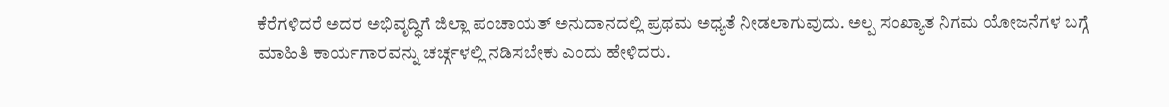ಕೆರೆಗಳಿದರೆ ಅದರ ಅಭಿವೃದ್ಧಿಗೆ ಜಿಲ್ಲಾ ಪಂಚಾಯತ್ ಅನುದಾನದಲ್ಲಿ ಪ್ರಥಮ ಅಧ್ಯತೆ ನೀಡಲಾಗುವುದು. ಅಲ್ಪ ಸಂಖ್ಯಾತ ನಿಗಮ ಯೋಜನೆಗಳ ಬಗ್ಗೆ ಮಾಹಿತಿ ಕಾರ್ಯಗಾರವನ್ನು ಚರ್ಚ್ಗಳಲ್ಲಿ ನಡಿಸಬೇಕು ಎಂದು ಹೇಳಿದರು.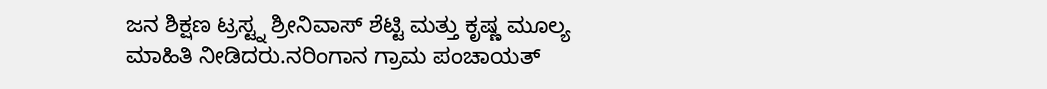ಜನ ಶಿಕ್ಷಣ ಟ್ರಸ್ಟ್ನ ಶ್ರೀನಿವಾಸ್ ಶೆಟ್ಟಿ ಮತ್ತು ಕೃಷ್ಣ ಮೂಲ್ಯ ಮಾಹಿತಿ ನೀಡಿದರು.ನರಿಂಗಾನ ಗ್ರಾಮ ಪಂಚಾಯತ್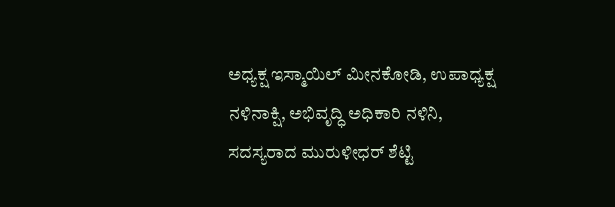ಅಧ್ಯಕ್ಷ ಇಸ್ಮಾಯಿಲ್ ಮೀನಕೋಡಿ, ಉಪಾಧ್ಯಕ್ಷ ನಳಿನಾಕ್ಷಿ, ಅಭಿವೃದ್ಧಿ ಅಧಿಕಾರಿ ನಳಿನಿ, ಸದಸ್ಯರಾದ ಮುರುಳೀಧರ್ ಶೆಟ್ಟಿ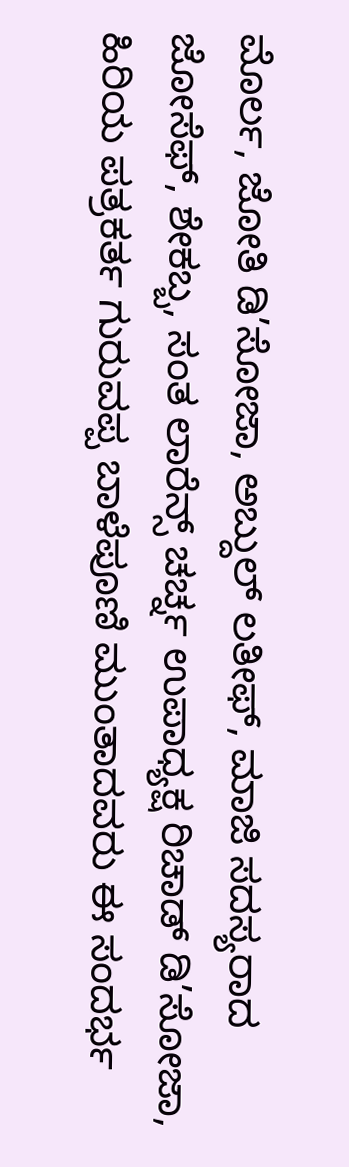ಮೊರ್ಲ, ಜೋತಿ ಡಿ’ಸೋಜಾ, ಅಬ್ದುಲ್ ಲತೀಫ್, ಮಾಜಿ ಸದಸ್ಯರಾದ ಜೋಸೆಫ್, ಶೇಕಬ್ಬ, ಸಂತ ಲಾರೆನ್ಸ್ ಚರ್ಚ್ನ ಉಪಾಧ್ಯಕ್ಷ ರಿಚಾಡ್ ಡಿ’ಸೋಜಾ, ಹಿರಿಯ ಪತ್ರಕರ್ತ ಗುರುವಪ್ಪ ಬಾಳೆಪೂಣಿ ಮುಂತಾದವರು ಈ ಸಂದರ್ಭ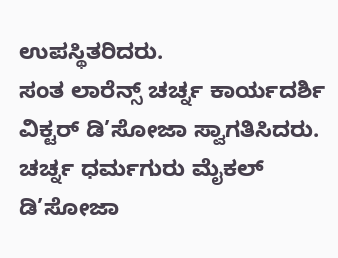ಉಪಸ್ಥಿತರಿದರು.
ಸಂತ ಲಾರೆನ್ಸ್ ಚರ್ಚ್ನ ಕಾರ್ಯದರ್ಶಿ ವಿಕ್ಟರ್ ಡಿ’ಸೋಜಾ ಸ್ವಾಗತಿಸಿದರು. ಚರ್ಚ್ನ ಧರ್ಮಗುರು ಮೈಕಲ್ ಡಿ’ಸೋಜಾ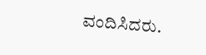ವಂದಿಸಿದರು.